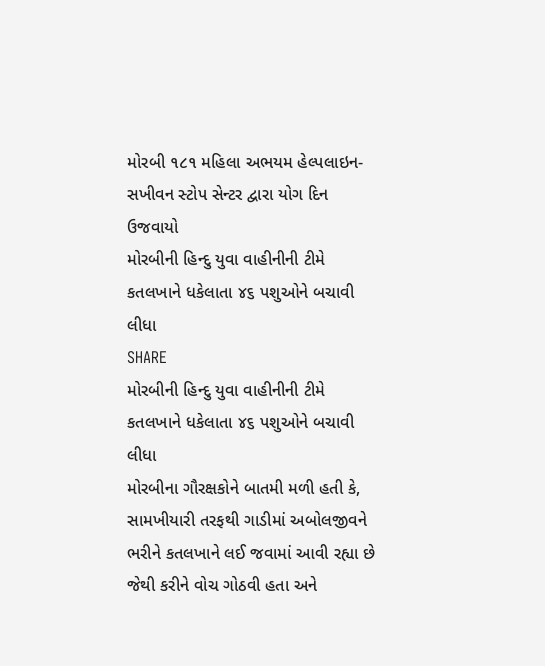મોરબી ૧૮૧ મહિલા અભયમ હેલ્પલાઇન-સખીવન સ્ટોપ સેન્ટર દ્વારા યોગ દિન ઉજવાયો
મોરબીની હિન્દુ યુવા વાહીનીની ટીમે કતલખાને ધકેલાતા ૪૬ પશુઓને બચાવી લીધા
SHARE
મોરબીની હિન્દુ યુવા વાહીનીની ટીમે કતલખાને ધકેલાતા ૪૬ પશુઓને બચાવી લીધા
મોરબીના ગૌરક્ષકોને બાતમી મળી હતી કે, સામખીયારી તરફથી ગાડીમાં અબોલજીવને ભરીને કતલખાને લઈ જવામાં આવી રહ્યા છે જેથી કરીને વોચ ગોઠવી હતા અને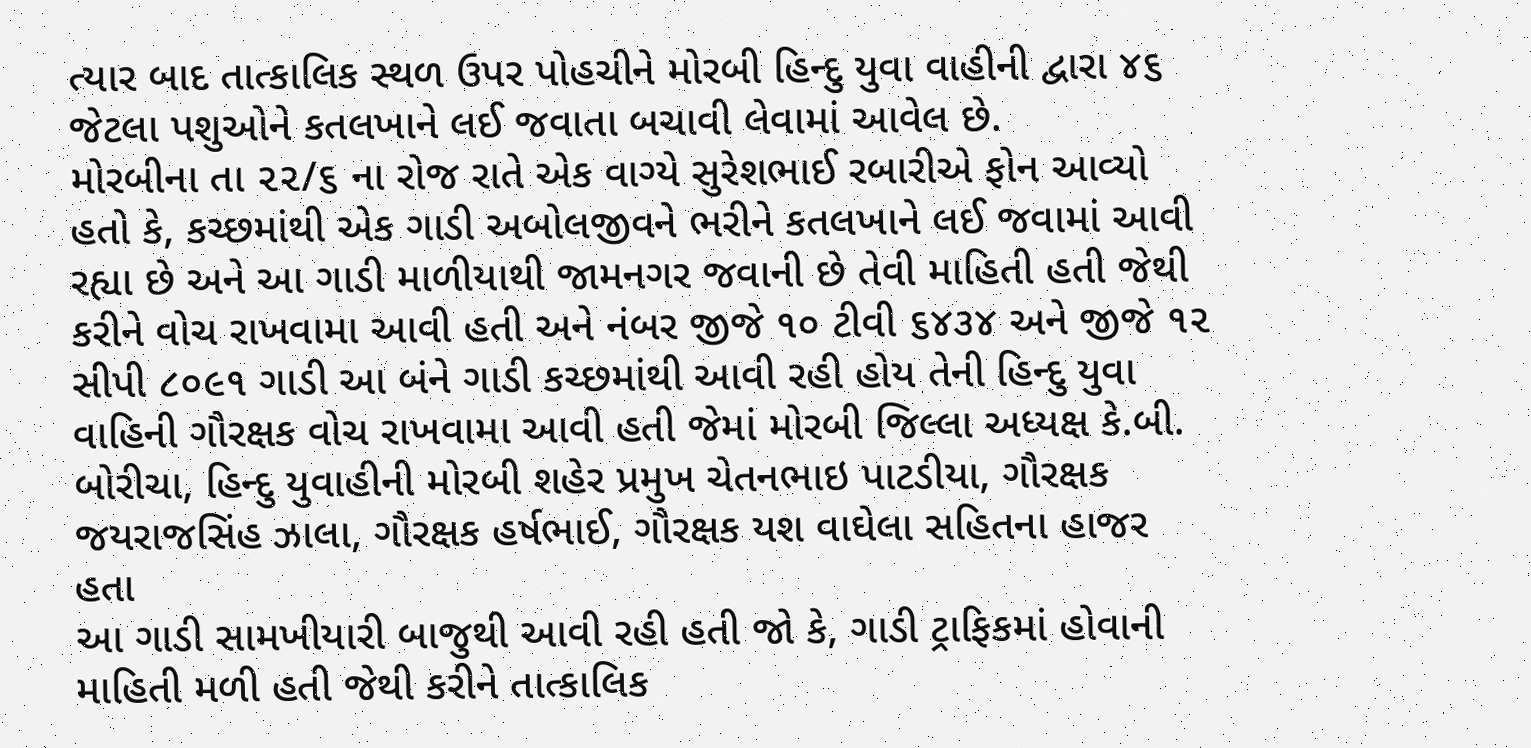ત્યાર બાદ તાત્કાલિક સ્થળ ઉપર પોહચીને મોરબી હિન્દુ યુવા વાહીની દ્વારા ૪૬ જેટલા પશુઓને કતલખાને લઈ જવાતા બચાવી લેવામાં આવેલ છે.
મોરબીના તા ૨૨/૬ ના રોજ રાતે એક વાગ્યે સુરેશભાઈ રબારીએ ફોન આવ્યો હતો કે, કચ્છમાંથી એક ગાડી અબોલજીવને ભરીને કતલખાને લઈ જવામાં આવી રહ્યા છે અને આ ગાડી માળીયાથી જામનગર જવાની છે તેવી માહિતી હતી જેથી કરીને વોચ રાખવામા આવી હતી અને નંબર જીજે ૧૦ ટીવી ૬૪૩૪ અને જીજે ૧૨ સીપી ૮૦૯૧ ગાડી આ બંને ગાડી કચ્છમાંથી આવી રહી હોય તેની હિન્દુ યુવા વાહિની ગૌરક્ષક વોચ રાખવામા આવી હતી જેમાં મોરબી જિલ્લા અધ્યક્ષ કે.બી. બોરીચા, હિન્દુ યુવાહીની મોરબી શહેર પ્રમુખ ચેતનભાઇ પાટડીયા, ગૌરક્ષક જયરાજસિંહ ઝાલા, ગૌરક્ષક હર્ષભાઈ, ગૌરક્ષક યશ વાઘેલા સહિતના હાજર હતા
આ ગાડી સામખીયારી બાજુથી આવી રહી હતી જો કે, ગાડી ટ્રાફિકમાં હોવાની માહિતી મળી હતી જેથી કરીને તાત્કાલિક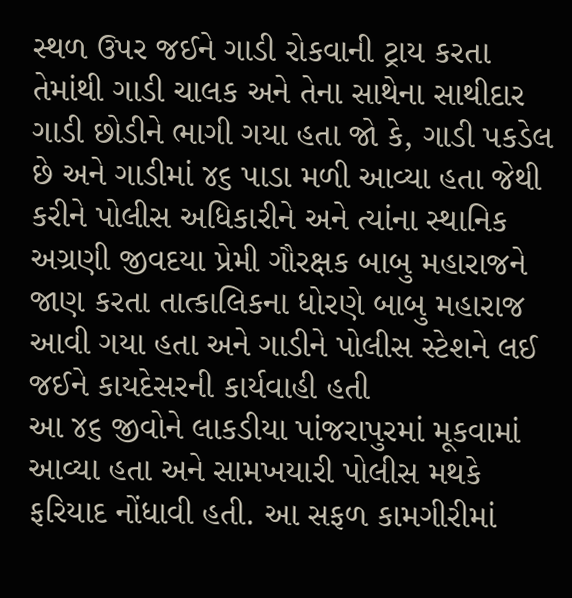સ્થળ ઉપર જઈને ગાડી રોકવાની ટ્રાય કરતા તેમાંથી ગાડી ચાલક અને તેના સાથેના સાથીદાર ગાડી છોડીને ભાગી ગયા હતા જો કે, ગાડી પકડેલ છે અને ગાડીમાં ૪૬ પાડા મળી આવ્યા હતા જેથી કરીને પોલીસ અધિકારીને અને ત્યાંના સ્થાનિક અગ્રણી જીવદયા પ્રેમી ગૌરક્ષક બાબુ મહારાજને જાણ કરતા તાત્કાલિકના ધોરણે બાબુ મહારાજ આવી ગયા હતા અને ગાડીને પોલીસ સ્ટેશને લઈ જઈને કાયદેસરની કાર્યવાહી હતી
આ ૪૬ જીવોને લાકડીયા પાંજરાપુરમાં મૂકવામાં આવ્યા હતા અને સામખયારી પોલીસ મથકે ફરિયાદ નોંધાવી હતી. આ સફળ કામગીરીમાં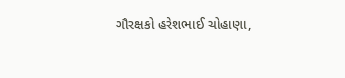ગૌરક્ષકો હરેશભાઈ ચોહાણા,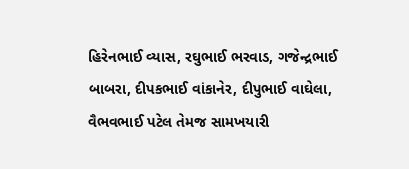હિરેનભાઈ વ્યાસ, રઘુભાઈ ભરવાડ, ગજેન્દ્રભાઈ બાબરા, દીપકભાઈ વાંકાનેર, દીપુભાઈ વાઘેલા, વૈભવભાઈ પટેલ તેમજ સામખયારી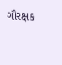ગૌરક્ષક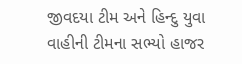જીવદયા ટીમ અને હિન્દુ યુવા વાહીની ટીમના સભ્યો હાજર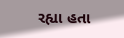રહ્યા હતા